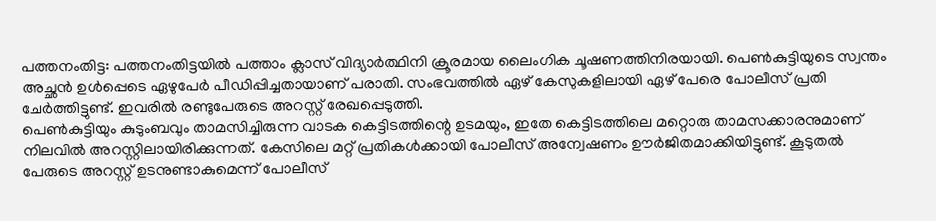പത്തനംതിട്ട: പത്തനംതിട്ടയിൽ പത്താം ക്ലാസ് വിദ്യാർത്ഥിനി ക്രൂരമായ ലൈംഗിക ചൂഷണത്തിനിരയായി. പെൺകുട്ടിയുടെ സ്വന്തം അച്ഛൻ ഉൾപ്പെടെ ഏഴുപേർ പീഡിപ്പിച്ചതായാണ് പരാതി. സംഭവത്തിൽ ഏഴ് കേസുകളിലായി ഏഴ് പേരെ പോലീസ് പ്രതി ചേർത്തിട്ടുണ്ട്. ഇവരിൽ രണ്ടുപേരുടെ അറസ്റ്റ് രേഖപ്പെടുത്തി.
പെൺകുട്ടിയും കുടുംബവും താമസിച്ചിരുന്ന വാടക കെട്ടിടത്തിന്റെ ഉടമയും, ഇതേ കെട്ടിടത്തിലെ മറ്റൊരു താമസക്കാരനുമാണ് നിലവിൽ അറസ്റ്റിലായിരിക്കുന്നത്. കേസിലെ മറ്റ് പ്രതികൾക്കായി പോലീസ് അന്വേഷണം ഊർജിതമാക്കിയിട്ടുണ്ട്. കൂടുതൽ പേരുടെ അറസ്റ്റ് ഉടനുണ്ടാകുമെന്ന് പോലീസ്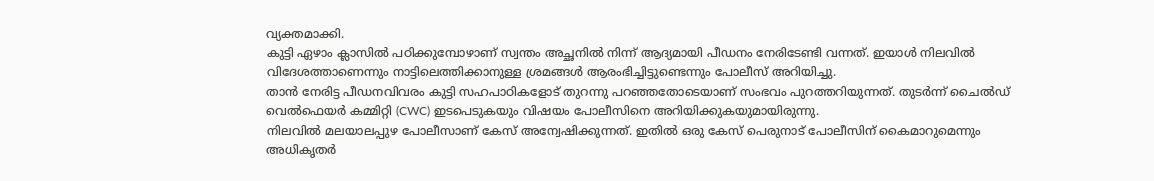വ്യക്തമാക്കി.
കുട്ടി ഏഴാം ക്ലാസിൽ പഠിക്കുമ്പോഴാണ് സ്വന്തം അച്ഛനിൽ നിന്ന് ആദ്യമായി പീഡനം നേരിടേണ്ടി വന്നത്. ഇയാൾ നിലവിൽ വിദേശത്താണെന്നും നാട്ടിലെത്തിക്കാനുള്ള ശ്രമങ്ങൾ ആരംഭിച്ചിട്ടുണ്ടെന്നും പോലീസ് അറിയിച്ചു.
താൻ നേരിട്ട പീഡനവിവരം കുട്ടി സഹപാഠികളോട് തുറന്നു പറഞ്ഞതോടെയാണ് സംഭവം പുറത്തറിയുന്നത്. തുടർന്ന് ചൈൽഡ് വെൽഫെയർ കമ്മിറ്റി (CWC) ഇടപെടുകയും വിഷയം പോലീസിനെ അറിയിക്കുകയുമായിരുന്നു.
നിലവിൽ മലയാലപ്പുഴ പോലീസാണ് കേസ് അന്വേഷിക്കുന്നത്. ഇതിൽ ഒരു കേസ് പെരുനാട് പോലീസിന് കൈമാറുമെന്നും അധികൃതർ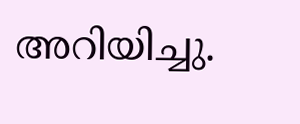അറിയിച്ചു.